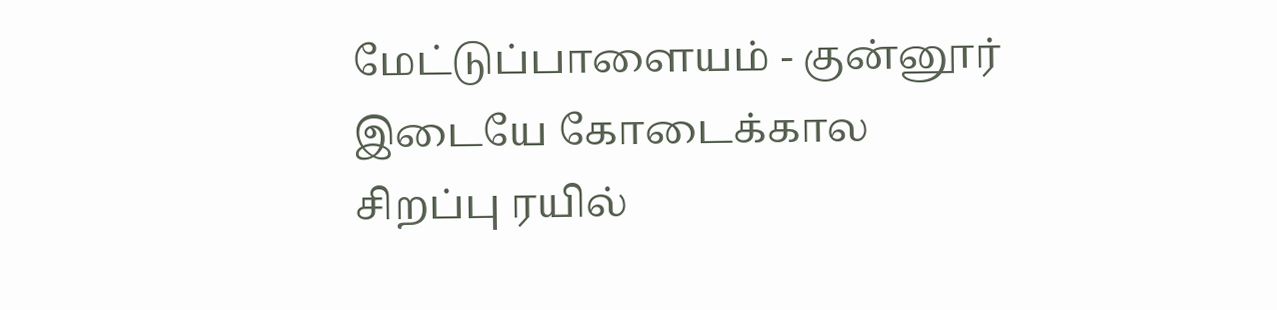மேட்டுப்பாளையம் - குன்னூர் இடையே கோடைக்கால சிறப்பு ரயில்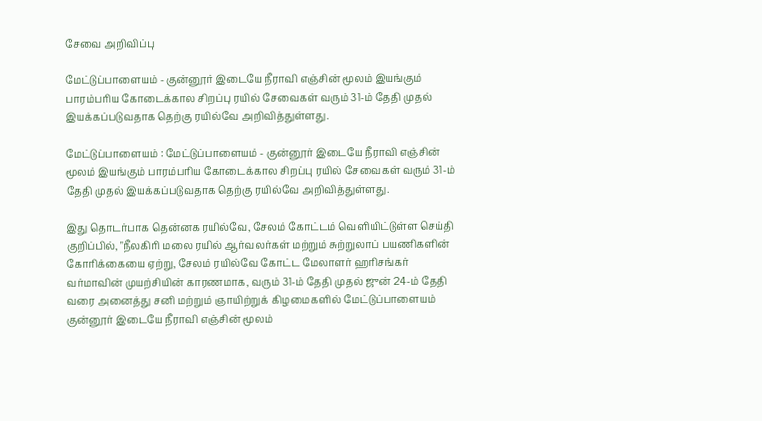சேவை அறிவிப்பு

மேட்டுப்பாளையம் - குன்னூர் இடையே நீராவி எஞ்சின் மூலம் இயங்கும் பாரம்பரிய கோடைக்கால சிறப்பு ரயில் சேவைகள் வரும் 31-ம் தேதி முதல் இயக்கப்படுவதாக தெற்கு ரயில்வே அறிவித்துள்ளது.

மேட்டுப்பாளையம் : மேட்டுப்பாளையம் - குன்னூர் இடையே நீராவி எஞ்சின் மூலம் இயங்கும் பாரம்பரிய கோடைக்கால சிறப்பு ரயில் சேவைகள் வரும் 31-ம் தேதி முதல் இயக்கப்படுவதாக தெற்கு ரயில்வே அறிவித்துள்ளது.

இது தொடர்பாக தென்னக ரயில்வே, சேலம் கோட்டம் வெளியிட்டுள்ள செய்தி குறிப்பில், "நீலகிரி மலை ரயில் ஆர்வலர்கள் மற்றும் சுற்றுலாப் பயணிகளின் கோரிக்கையை ஏற்று, சேலம் ரயில்வே கோட்ட மேலாளர் ஹரிசங்கர் வர்மாவின் முயற்சியின் காரணமாக, வரும் 31-ம் தேதி முதல் ஜுன் 24-ம் தேதி வரை அனைத்து சனி மற்றும் ஞாயிற்றுக் கிழமைகளில் மேட்டுப்பாளையம் குன்னூர் இடையே நீராவி எஞ்சின் மூலம்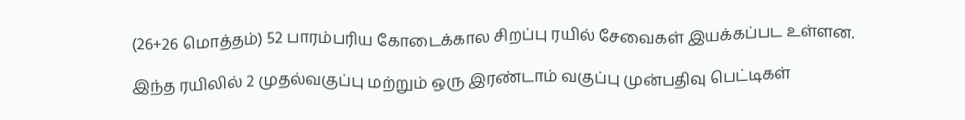(26+26 மொத்தம்) 52 பாரம்பரிய கோடைக்கால சிறப்பு ரயில் சேவைகள் இயக்கப்பட உள்ளன.

இந்த ரயிலில் 2 முதல்வகுப்பு மற்றும் ஒரு இரண்டாம் வகுப்பு முன்பதிவு பெட்டிகள்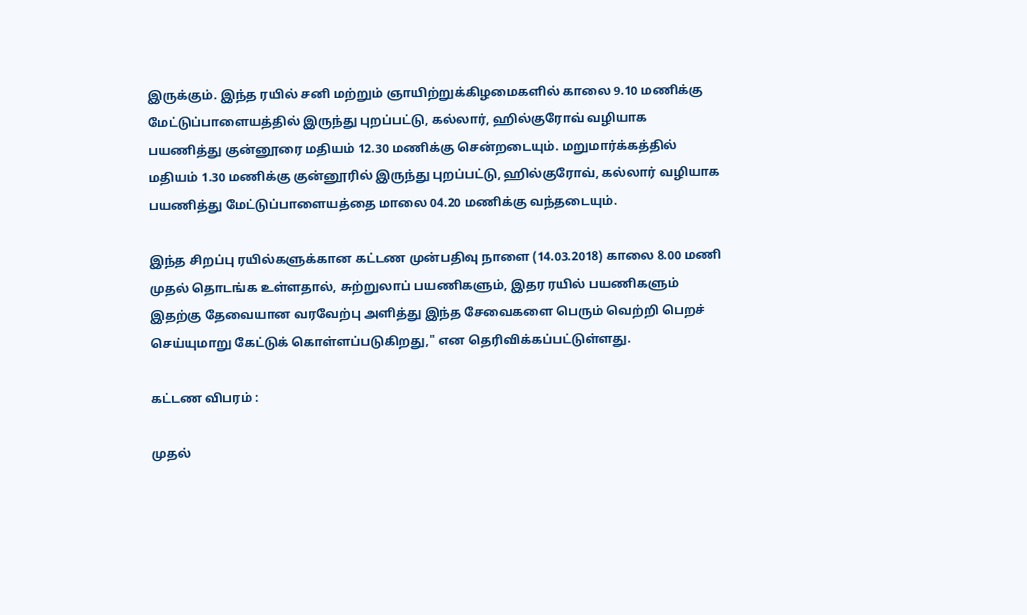இருக்கும். இந்த ரயில் சனி மற்றும் ஞாயிற்றுக்கிழமைகளில் காலை 9.10 மணிக்கு மேட்டுப்பாளையத்தில் இருந்து புறப்பட்டு, கல்லார், ஹில்குரோவ் வழியாக பயணித்து குன்னூரை மதியம் 12.30 மணிக்கு சென்றடையும். மறுமார்க்கத்தில் மதியம் 1.30 மணிக்கு குன்னூரில் இருந்து புறப்பட்டு, ஹில்குரோவ், கல்லார் வழியாக பயணித்து மேட்டுப்பாளையத்தை மாலை 04.20 மணிக்கு வந்தடையும்.

இந்த சிறப்பு ரயில்களுக்கான கட்டண முன்பதிவு நாளை (14.03.2018) காலை 8.00 மணி முதல் தொடங்க உள்ளதால், சுற்றுலாப் பயணிகளும், இதர ரயில் பயணிகளும் இதற்கு தேவையான வரவேற்பு அளித்து இந்த சேவைகளை பெரும் வெற்றி பெறச் செய்யுமாறு கேட்டுக் கொள்ளப்படுகிறது," என தெரிவிக்கப்பட்டுள்ளது.

கட்டண விபரம் :

முதல்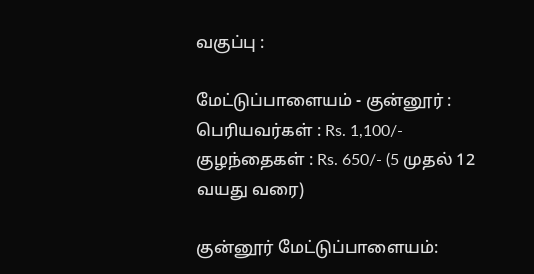வகுப்பு :

மேட்டுப்பாளையம் - குன்னூர் : பெரியவர்கள் : Rs. 1,100/- குழந்தைகள் : Rs. 650/- (5 முதல் 12 வயது வரை)

குன்னூர் மேட்டுப்பாளையம்: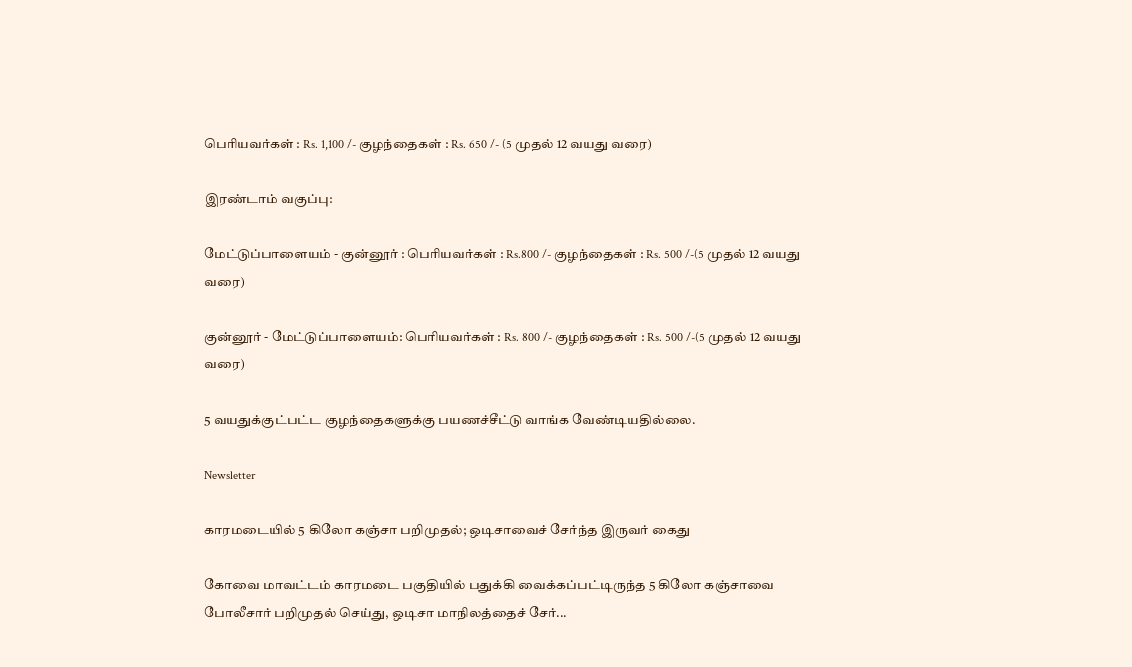பெரியவர்கள் : Rs. 1,100 /- குழந்தைகள் : Rs. 650 /- (5 முதல் 12 வயது வரை)

இரண்டாம் வகுப்பு:

மேட்டுப்பாளையம் - குன்னூர் : பெரியவர்கள் : Rs.800 /- குழந்தைகள் : Rs. 500 /-(5 முதல் 12 வயது வரை)

குன்னூர் - மேட்டுப்பாளையம்: பெரியவர்கள் : Rs. 800 /- குழந்தைகள் : Rs. 500 /-(5 முதல் 12 வயது வரை)

5 வயதுக்குட்பட்ட குழந்தைகளுக்கு பயணச்சீட்டு வாங்க வேண்டியதில்லை.

Newsletter

காரமடையில் 5 கிலோ கஞ்சா பறிமுதல்; ஒடிசாவைச் சேர்ந்த இருவர் கைது

கோவை மாவட்டம் காரமடை பகுதியில் பதுக்கி வைக்கப்பட்டிருந்த 5 கிலோ கஞ்சாவை போலீசார் பறிமுதல் செய்து, ஒடிசா மாநிலத்தைச் சேர்...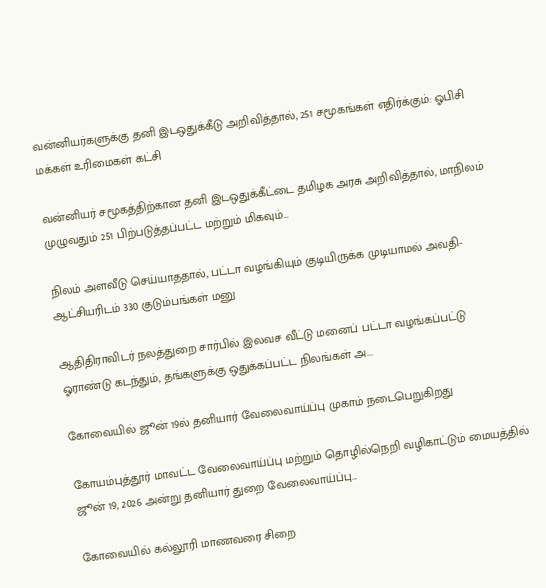வன்னியர்களுக்கு தனி இடஒதுக்கீடு அறிவித்தால், 251 சமூகங்கள் எதிர்க்கும்: ஓபிசி மக்கள் உரிமைகள் கட்சி

வன்னியர் சமூகத்திற்கான தனி இடஒதுக்கீட்டை தமிழக அரசு அறிவித்தால், மாநிலம் முழுவதும் 251 பிற்படுத்தப்பட்ட மற்றும் மிகவும்...

நிலம் அளவீடு செய்யாததால், பட்டா வழங்கியும் குடியிருக்க முடியாமல் அவதி- ஆட்சியரிடம் 330 குடும்பங்கள் மனு

ஆதிதிராவிடர் நலத்துறை சார்பில் இலவச வீட்டு மனைப் பட்டா வழங்கப்பட்டு ஓராண்டு கடந்தும், தங்களுக்கு ஒதுக்கப்பட்ட நிலங்கள் அ...

கோவையில் ஜூன் 19ல் தனியார் வேலைவாய்ப்பு முகாம் நடைபெறுகிறது

கோயம்புத்தூர் மாவட்ட வேலைவாய்ப்பு மற்றும் தொழில்நெறி வழிகாட்டும் மையத்தில் ஜூன் 19, 2026 அன்று தனியார் துறை வேலைவாய்ப்பு...

கோவையில் கல்லூரி மாணவரை சிறை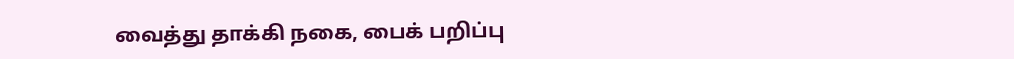வைத்து தாக்கி நகை, பைக் பறிப்பு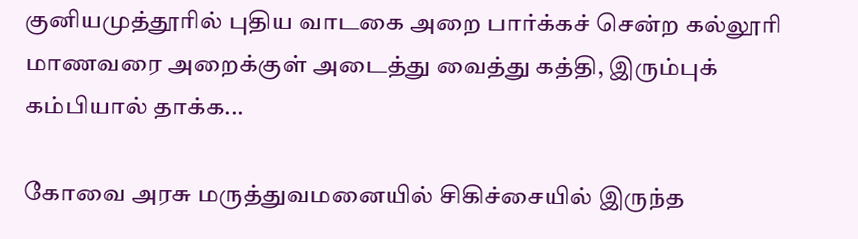குனியமுத்தூரில் புதிய வாடகை அறை பார்க்கச் சென்ற கல்லூரி மாணவரை அறைக்குள் அடைத்து வைத்து கத்தி, இரும்புக் கம்பியால் தாக்க...

கோவை அரசு மருத்துவமனையில் சிகிச்சையில் இருந்த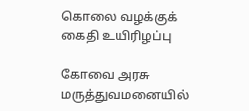கொலை வழக்குக் கைதி உயிரிழப்பு

கோவை அரசு மருத்துவமனையில்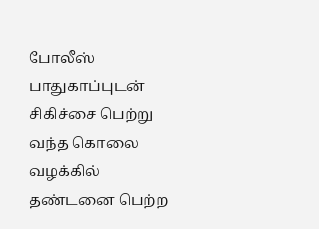போலீஸ் பாதுகாப்புடன் சிகிச்சை பெற்று வந்த கொலை வழக்கில் தண்டனை பெற்ற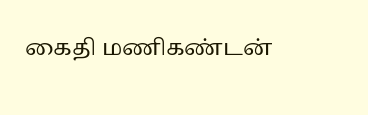கைதி மணிகண்டன்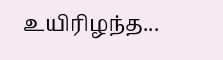உயிரிழந்த...